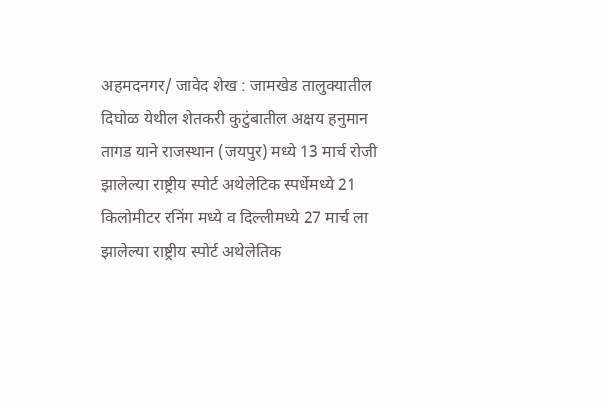अहमदनगर/ जावेद शेख : जामखेड तालुक्यातील दिघोळ येथील शेतकरी कुटुंबातील अक्षय हनुमान तागड याने राजस्थान (जयपुर) मध्ये 13 मार्च रोजी झालेल्या राष्ट्रीय स्पोर्ट अथेलेटिक स्पर्धेमध्ये 21 किलोमीटर रनिंग मध्ये व दिल्लीमध्ये 27 मार्च ला झालेल्या राष्ट्रीय स्पोर्ट अथेलेतिक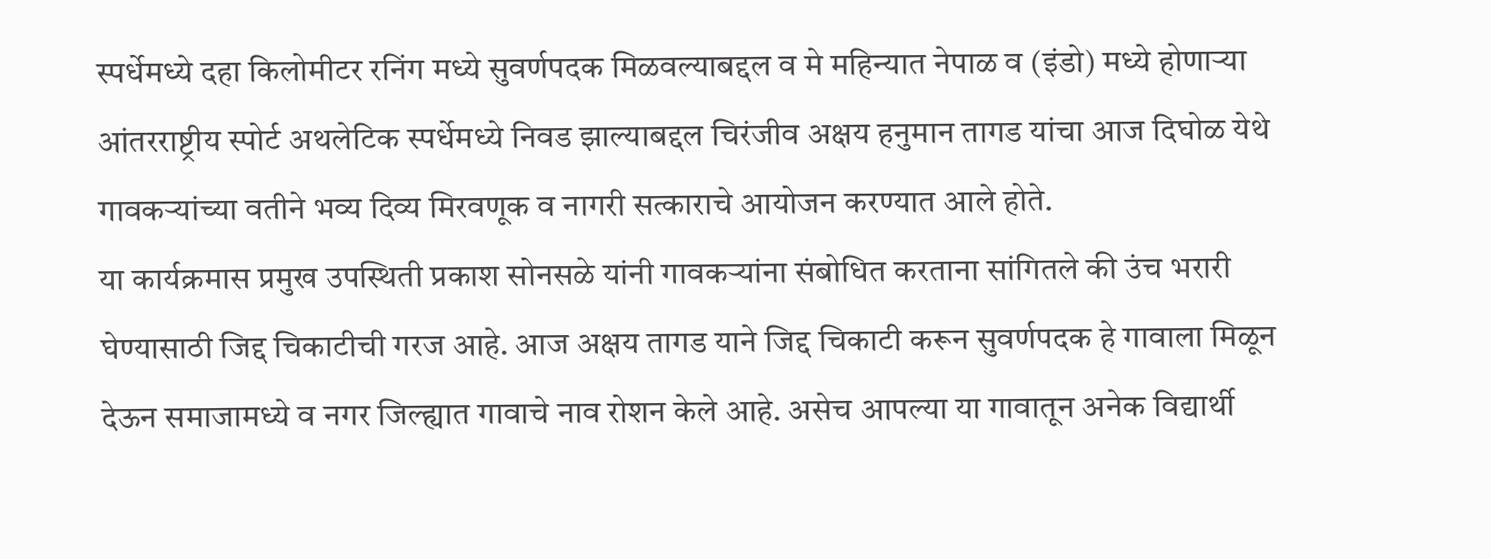स्पर्धेमध्ये दहा किलोमीटर रनिंग मध्ये सुवर्णपदक मिळवल्याबद्दल व मे महिन्यात नेपाळ व (इंडो) मध्ये होणाऱ्या आंतरराष्ट्रीय स्पोर्ट अथलेटिक स्पर्धेमध्ये निवड झाल्याबद्दल चिरंजीव अक्षय हनुमान तागड यांचा आज दिघोळ येथे गावकऱ्यांच्या वतीने भव्य दिव्य मिरवणूक व नागरी सत्काराचे आयोजन करण्यात आले होते.
या कार्यक्रमास प्रमुख उपस्थिती प्रकाश सोनसळे यांनी गावकऱ्यांना संबोधित करताना सांगितले की उंच भरारी घेण्यासाठी जिद्द चिकाटीची गरज आहे. आज अक्षय तागड याने जिद्द चिकाटी करून सुवर्णपदक हे गावाला मिळून देऊन समाजामध्ये व नगर जिल्ह्यात गावाचे नाव रोशन केले आहे. असेच आपल्या या गावातून अनेक विद्यार्थी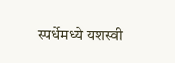स्पर्धेमध्ये यशस्वी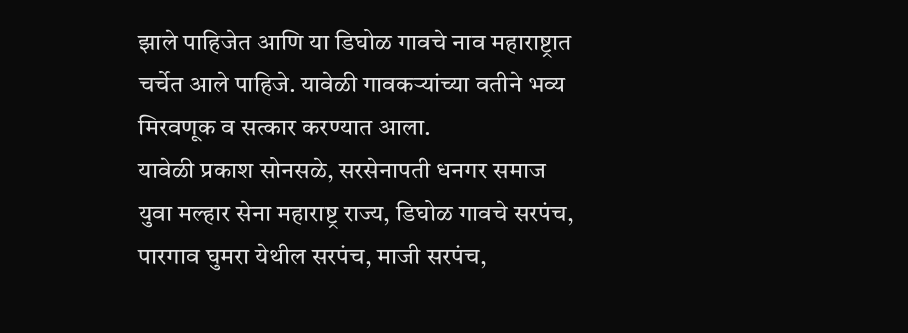झाले पाहिजेत आणि या डिघोळ गावचे नाव महाराष्ट्रात चर्चेत आले पाहिजे. यावेळी गावकऱ्यांच्या वतीने भव्य मिरवणूक व सत्कार करण्यात आला.
यावेळी प्रकाश सोनसळे, सरसेनापती धनगर समाज युवा मल्हार सेना महाराष्ट्र राज्य, डिघोळ गावचे सरपंच, पारगाव घुमरा येथील सरपंच, माजी सरपंच,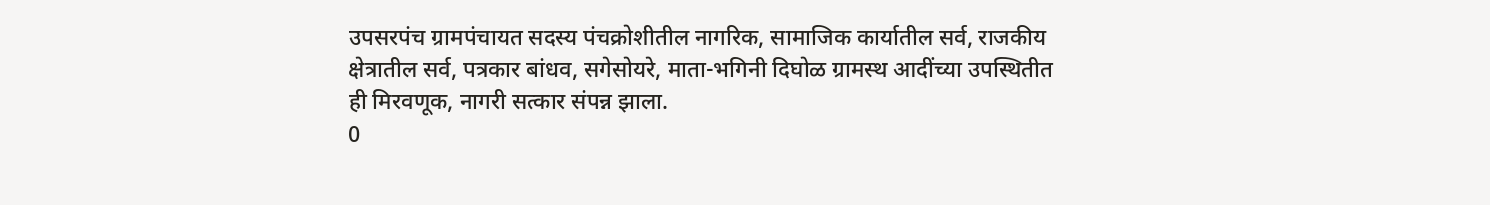उपसरपंच ग्रामपंचायत सदस्य पंचक्रोशीतील नागरिक, सामाजिक कार्यातील सर्व, राजकीय क्षेत्रातील सर्व, पत्रकार बांधव, सगेसोयरे, माता-भगिनी दिघोळ ग्रामस्थ आदींच्या उपस्थितीत ही मिरवणूक, नागरी सत्कार संपन्न झाला.
0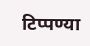टिप्पण्या